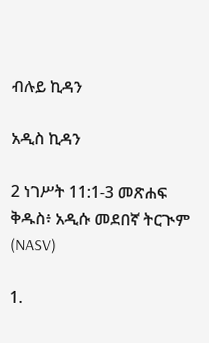ብሉይ ኪዳን

አዲስ ኪዳን

2 ነገሥት 11:1-3 መጽሐፍ ቅዱስ፥ አዲሱ መደበኛ ትርጒም (NASV)

1.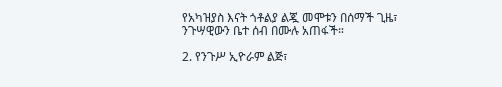የአካዝያስ እናት ጎቶልያ ልጇ መሞቱን በሰማች ጊዜ፣ ንጉሣዊውን ቤተ ሰብ በሙሉ አጠፋች።

2. የንጉሥ ኢዮራም ልጅ፣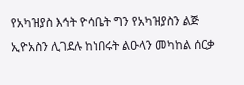የአካዝያስ እኅት ዮሳቤት ግን የአካዝያስን ልጅ ኢዮአስን ሊገደሉ ከነበሩት ልዑላን መካከል ሰርቃ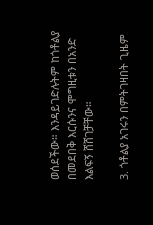ወሰደችው። እንዳይገድሉትም ከጎቶልያ በመደበቅ እርሱንና ሞግዚቱን በአንድ እልፍኝ ሸሸገቻቸው።

3. ጎቶልያ አገሩን በምትገዛበት ጊዜም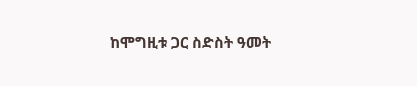ከሞግዚቱ ጋር ስድስት ዓመት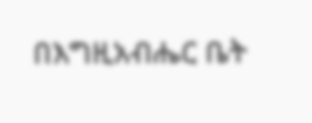በእግዚአብሔር ቤት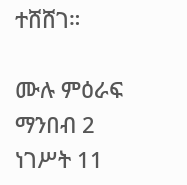ተሸሸገ።

ሙሉ ምዕራፍ ማንበብ 2 ነገሥት 11